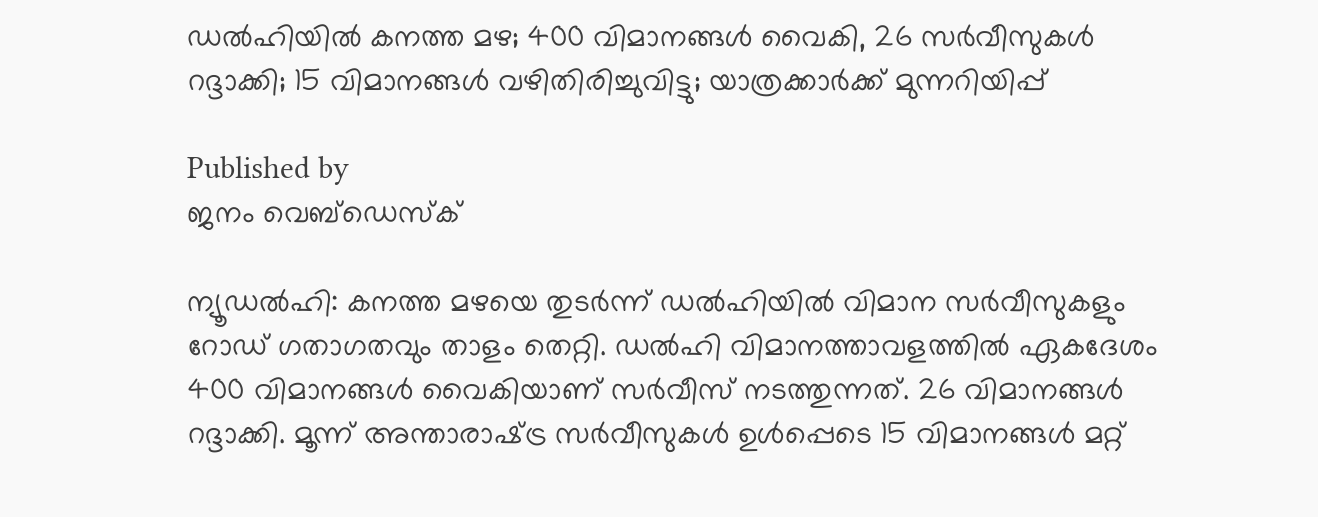ഡല്‍ഹിയില്‍ കനത്ത മഴ; 400 വിമാനങ്ങള്‍ വൈകി, 26 സര്‍വീസുകള്‍ റദ്ദാക്കി; 15 വിമാനങ്ങള്‍ വഴിതിരിച്ചുവിട്ടു; യാത്രക്കാര്‍ക്ക് മുന്നറിയിപ്പ്

Published by
ജനം വെബ്‌ഡെസ്ക്

ന്യൂഡല്‍ഹി: കനത്ത മഴയെ തുടര്‍ന്ന് ഡല്‍ഹിയില്‍ വിമാന സര്‍വീസുകളും റോഡ് ഗതാഗതവും താളം തെറ്റി. ഡല്‍ഹി വിമാനത്താവളത്തില്‍ ഏകദേശം 400 വിമാനങ്ങള്‍ വൈകിയാണ് സര്‍വീസ് നടത്തുന്നത്. 26 വിമാനങ്ങള്‍ റദ്ദാക്കി. മൂന്ന് അന്താരാഷ്‌ട്ര സര്‍വീസുകള്‍ ഉള്‍പ്പെടെ 15 വിമാനങ്ങള്‍ മറ്റ്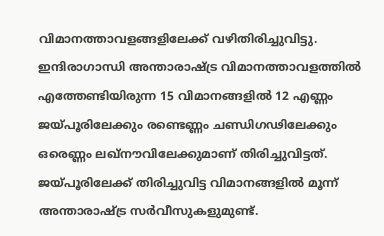വിമാനത്താവളങ്ങളിലേക്ക് വഴിതിരിച്ചുവിട്ടു. ഇന്ദിരാഗാന്ധി അന്താരാഷ്‌ട്ര വിമാനത്താവളത്തില്‍ എത്തേണ്ടിയിരുന്ന 15 വിമാനങ്ങളില്‍ 12 എണ്ണം ജയ്പൂരിലേക്കും രണ്ടെണ്ണം ചണ്ഡിഗഢിലേക്കും ഒരെണ്ണം ലഖ്നൗവിലേക്കുമാണ് തിരിച്ചുവിട്ടത്. ജയ്പൂരിലേക്ക് തിരിച്ചുവിട്ട വിമാനങ്ങളില്‍ മൂന്ന് അന്താരാഷ്‌ട്ര സര്‍വീസുകളുമുണ്ട്.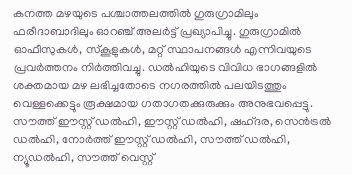കനത്ത മഴയുടെ പശ്ചാത്തലത്തില്‍ ഗുരുഗ്രാമിലും ഫരീദാബാദിലും ഓറഞ്ച് അലര്‍ട്ട് പ്രഖ്യാപിച്ചു. ഗുരുഗ്രാമില്‍ ഓഫീസുകള്‍, സ്‌കൂളുകള്‍, മറ്റ് സ്ഥാപനങ്ങള്‍ എന്നിവയുടെ പ്രവര്‍ത്തനം നിര്‍ത്തിവച്ചു. ഡല്‍ഹിയുടെ വിവിധ ഭാഗങ്ങളില്‍ ശക്തമായ മഴ ലഭിച്ചതോടെ നഗരത്തില്‍ പലയിടത്തും വെള്ളക്കെട്ടും രൂക്ഷമായ ഗതാഗതക്കുരുക്കും അനുഭവപ്പെട്ടു. സൗത്ത് ഈസ്റ്റ് ഡല്‍ഹി, ഈസ്റ്റ് ഡല്‍ഹി, ഷഹ്ദര, സെന്‍ട്രല്‍ ഡല്‍ഹി, നോര്‍ത്ത് ഈസ്റ്റ് ഡല്‍ഹി, സൗത്ത് ഡല്‍ഹി, ന്യൂഡല്‍ഹി, സൗത്ത് വെസ്റ്റ്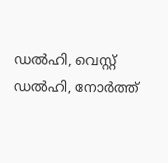ഡല്‍ഹി, വെസ്റ്റ് ഡല്‍ഹി, നോര്‍ത്ത്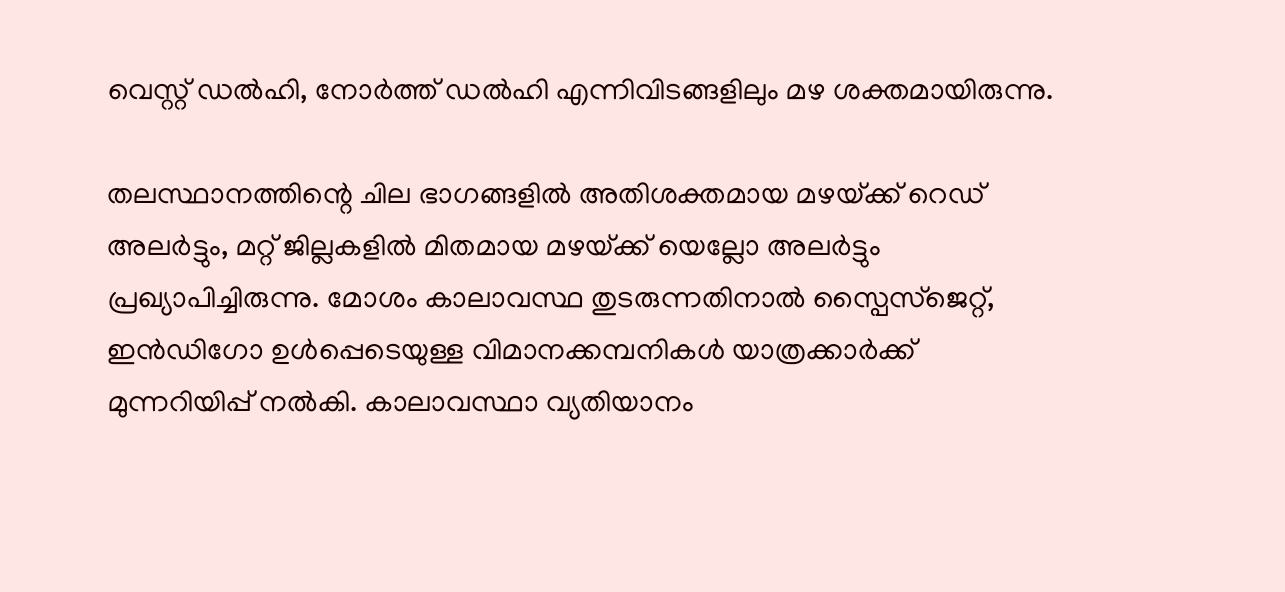വെസ്റ്റ് ഡല്‍ഹി, നോര്‍ത്ത് ഡല്‍ഹി എന്നിവിടങ്ങളിലും മഴ ശക്തമായിരുന്നു.

തലസ്ഥാനത്തിന്റെ ചില ഭാഗങ്ങളില്‍ അതിശക്തമായ മഴയ്‌ക്ക് റെഡ് അലര്‍ട്ടും, മറ്റ് ജില്ലകളില്‍ മിതമായ മഴയ്‌ക്ക് യെല്ലോ അലര്‍ട്ടും പ്രഖ്യാപിച്ചിരുന്നു. മോശം കാലാവസ്ഥ തുടരുന്നതിനാല്‍ സ്പൈസ്ജെറ്റ്, ഇന്‍ഡിഗോ ഉള്‍പ്പെടെയുള്ള വിമാനക്കമ്പനികള്‍ യാത്രക്കാര്‍ക്ക് മുന്നറിയിപ്പ് നല്‍കി. കാലാവസ്ഥാ വ്യതിയാനം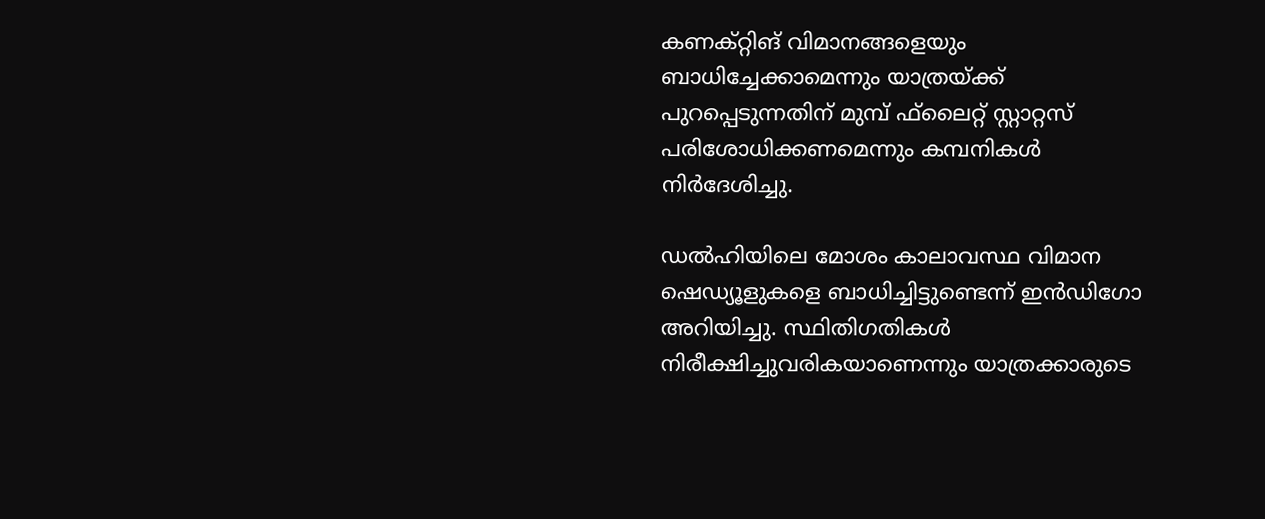കണക്റ്റിങ് വിമാനങ്ങളെയും ബാധിച്ചേക്കാമെന്നും യാത്രയ്‌ക്ക് പുറപ്പെടുന്നതിന് മുമ്പ് ഫ്‌ലൈറ്റ് സ്റ്റാറ്റസ് പരിശോധിക്കണമെന്നും കമ്പനികള്‍ നിര്‍ദേശിച്ചു.

ഡല്‍ഹിയിലെ മോശം കാലാവസ്ഥ വിമാന ഷെഡ്യൂളുകളെ ബാധിച്ചിട്ടുണ്ടെന്ന് ഇന്‍ഡിഗോ അറിയിച്ചു. സ്ഥിതിഗതികള്‍ നിരീക്ഷിച്ചുവരികയാണെന്നും യാത്രക്കാരുടെ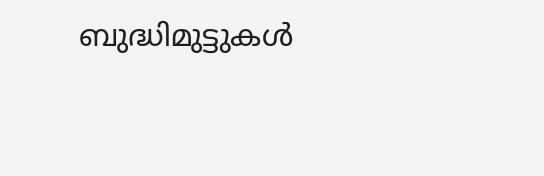ബുദ്ധിമുട്ടുകള്‍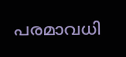പരമാവധി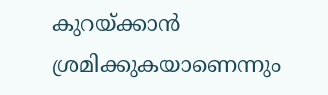കുറയ്‌ക്കാന്‍ ശ്രമിക്കുകയാണെന്നും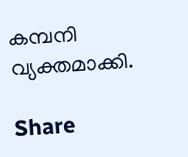കമ്പനി വ്യക്തമാക്കി.

Share